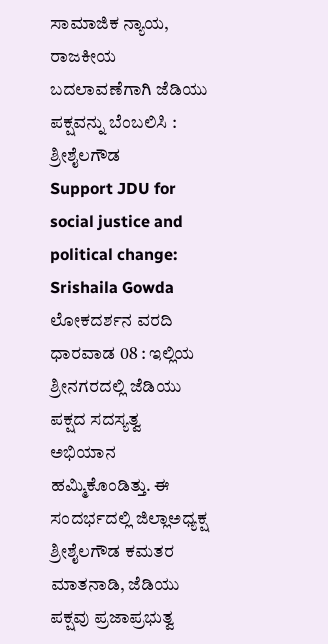ಸಾಮಾಜಿಕ ನ್ಯಾಯ, ರಾಜಕೀಯ ಬದಲಾವಣೆಗಾಗಿ ಜೆಡಿಯು ಪಕ್ಷವನ್ನು ಬೆಂಬಲಿಸಿ : ಶ್ರೀಶೈಲಗೌಡ
Support JDU for social justice and political change: Srishaila Gowda
ಲೋಕದರ್ಶನ ವರದಿ
ಧಾರವಾಡ 08 : ಇಲ್ಲಿಯ ಶ್ರೀನಗರದಲ್ಲಿ ಜೆಡಿಯು ಪಕ್ಷದ ಸದಸ್ಯತ್ವ ಅಭಿಯಾನ ಹಮ್ಮಿಕೊಂಡಿತ್ತು. ಈ ಸಂದರ್ಭದಲ್ಲಿ ಜಿಲ್ಲಾಅಧ್ಯಕ್ಷ ಶ್ರೀಶೈಲಗೌಡ ಕಮತರ ಮಾತನಾಡಿ, ಜೆಡಿಯು ಪಕ್ಷವು ಪ್ರಜಾಪ್ರಭುತ್ವ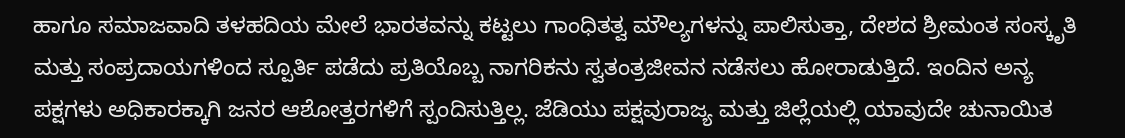ಹಾಗೂ ಸಮಾಜವಾದಿ ತಳಹದಿಯ ಮೇಲೆ ಭಾರತವನ್ನು ಕಟ್ಟಲು ಗಾಂಧಿತತ್ವ ಮೌಲ್ಯಗಳನ್ನು ಪಾಲಿಸುತ್ತಾ, ದೇಶದ ಶ್ರೀಮಂತ ಸಂಸ್ಕೃತಿ ಮತ್ತು ಸಂಪ್ರದಾಯಗಳಿಂದ ಸ್ಪೂರ್ತಿ ಪಡೆದು ಪ್ರತಿಯೊಬ್ಬ ನಾಗರಿಕನು ಸ್ವತಂತ್ರಜೀವನ ನಡೆಸಲು ಹೋರಾಡುತ್ತಿದೆ. ಇಂದಿನ ಅನ್ಯ ಪಕ್ಷಗಳು ಅಧಿಕಾರಕ್ಕಾಗಿ ಜನರ ಆಶೋತ್ತರಗಳಿಗೆ ಸ್ಪಂದಿಸುತ್ತಿಲ್ಲ. ಜೆಡಿಯು ಪಕ್ಷವುರಾಜ್ಯ ಮತ್ತು ಜಿಲ್ಲೆಯಲ್ಲಿ ಯಾವುದೇ ಚುನಾಯಿತ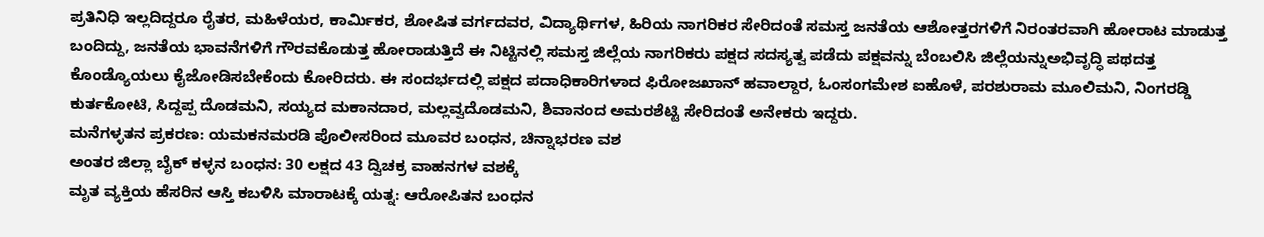ಪ್ರತಿನಿಧಿ ಇಲ್ಲದಿದ್ದರೂ ರೈತರ, ಮಹಿಳೆಯರ, ಕಾರ್ಮಿಕರ, ಶೋಷಿತ ವರ್ಗದವರ, ವಿದ್ಯಾರ್ಥಿಗಳ, ಹಿರಿಯ ನಾಗರಿಕರ ಸೇರಿದಂತೆ ಸಮಸ್ತ ಜನತೆಯ ಆಶೋತ್ತರಗಳಿಗೆ ನಿರಂತರವಾಗಿ ಹೋರಾಟ ಮಾಡುತ್ತ ಬಂದಿದ್ದು, ಜನತೆಯ ಭಾವನೆಗಳಿಗೆ ಗೌರವಕೊಡುತ್ತ ಹೋರಾಡುತ್ತಿದೆ ಈ ನಿಟ್ಟಿನಲ್ಲಿ ಸಮಸ್ತ ಜಿಲ್ಲೆಯ ನಾಗರಿಕರು ಪಕ್ಷದ ಸದಸ್ಯತ್ವ ಪಡೆದು ಪಕ್ಷವನ್ನು ಬೆಂಬಲಿಸಿ ಜಿಲ್ಲೆಯನ್ನುಅಭಿವೃದ್ಧಿ ಪಥದತ್ತ ಕೊಂಡ್ಯೊಯಲು ಕೈಜೋಡಿಸಬೇಕೆಂದು ಕೋರಿದರು. ಈ ಸಂದರ್ಭದಲ್ಲಿ ಪಕ್ಷದ ಪದಾಧಿಕಾರಿಗಳಾದ ಫಿರೋಜಖಾನ್ ಹವಾಲ್ದಾರ, ಓಂಸಂಗಮೇಶ ಐಹೊಳೆ, ಪರಶುರಾಮ ಮೂಲಿಮನಿ, ನಿಂಗರಡ್ಡಿ ಕುರ್ತಕೋಟಿ, ಸಿದ್ದಪ್ಪ ದೊಡಮನಿ, ಸಯ್ಯದ ಮಕಾನದಾರ, ಮಲ್ಲವ್ವದೊಡಮನಿ, ಶಿವಾನಂದ ಅಮರಶೆಟ್ಟಿ ಸೇರಿದಂತೆ ಅನೇಕರು ಇದ್ದರು.
ಮನೆಗಳ್ಳತನ ಪ್ರಕರಣ: ಯಮಕನಮರಡಿ ಪೊಲೀಸರಿಂದ ಮೂವರ ಬಂಧನ, ಚಿನ್ನಾಭರಣ ವಶ
ಅಂತರ ಜಿಲ್ಲಾ ಬೈಕ್ ಕಳ್ಳನ ಬಂಧನ: 30 ಲಕ್ಷದ 43 ದ್ವಿಚಕ್ರ ವಾಹನಗಳ ವಶಕ್ಕೆ
ಮೃತ ವ್ಯಕ್ತಿಯ ಹೆಸರಿನ ಆಸ್ತಿ ಕಬಳಿಸಿ ಮಾರಾಟಕ್ಕೆ ಯತ್ನ: ಆರೋಪಿತನ ಬಂಧನ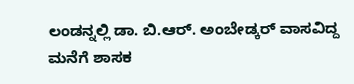ಲಂಡನ್ನಲ್ಲಿ ಡಾ. ಬಿ.ಆರ್. ಅಂಬೇಡ್ಕರ್ ವಾಸವಿದ್ದ ಮನೆಗೆ ಶಾಸಕ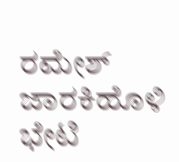ರಮೇಶ್ ಜಾರಕಿಹೊಳಿ ಭೇಟಿ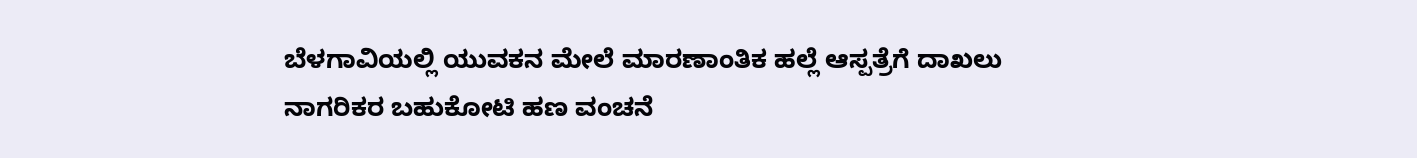ಬೆಳಗಾವಿಯಲ್ಲಿ ಯುವಕನ ಮೇಲೆ ಮಾರಣಾಂತಿಕ ಹಲ್ಲೆ ಆಸ್ಪತ್ರೆಗೆ ದಾಖಲು
ನಾಗರಿಕರ ಬಹುಕೋಟಿ ಹಣ ವಂಚನೆ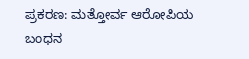ಪ್ರಕರಣ: ಮತ್ತೋರ್ವ ಆರೋಪಿಯ ಬಂಧನ